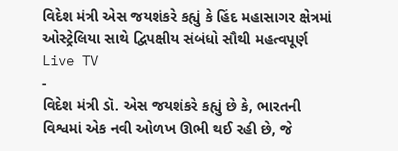વિદેશ મંત્રી એસ જયશંકરે કહ્યું કે હિંદ મહાસાગર ક્ષેત્રમાં ઓસ્ટ્રેલિયા સાથે દ્વિપક્ષીય સંબંધો સૌથી મહત્વપૂર્ણ
Live TV
-
વિદેશ મંત્રી ડૉ. એસ જયશંકરે કહ્યું છે કે, ભારતની વિશ્વમાં એક નવી ઓળખ ઊભી થઈ રહી છે, જે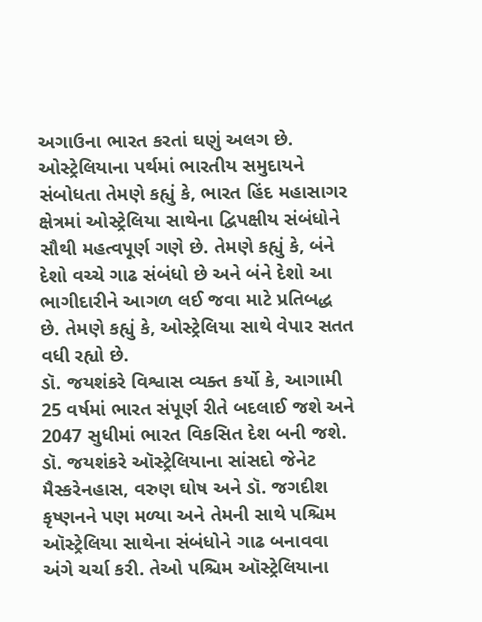અગાઉના ભારત કરતાં ઘણું અલગ છે.
ઓસ્ટ્રેલિયાના પર્થમાં ભારતીય સમુદાયને સંબોધતા તેમણે કહ્યું કે, ભારત હિંદ મહાસાગર ક્ષેત્રમાં ઓસ્ટ્રેલિયા સાથેના દ્વિપક્ષીય સંબંધોને સૌથી મહત્વપૂર્ણ ગણે છે. તેમણે કહ્યું કે, બંને દેશો વચ્ચે ગાઢ સંબંધો છે અને બંને દેશો આ ભાગીદારીને આગળ લઈ જવા માટે પ્રતિબદ્ધ છે. તેમણે કહ્યું કે, ઓસ્ટ્રેલિયા સાથે વેપાર સતત વધી રહ્યો છે.
ડૉ. જયશંકરે વિશ્વાસ વ્યક્ત કર્યો કે, આગામી 25 વર્ષમાં ભારત સંપૂર્ણ રીતે બદલાઈ જશે અને 2047 સુધીમાં ભારત વિકસિત દેશ બની જશે. ડૉ. જયશંકરે ઑસ્ટ્રેલિયાના સાંસદો જેનેટ મૈસ્કરેનહાસ, વરુણ ઘોષ અને ડૉ. જગદીશ કૃષ્ણનને પણ મળ્યા અને તેમની સાથે પશ્ચિમ ઑસ્ટ્રેલિયા સાથેના સંબંધોને ગાઢ બનાવવા અંગે ચર્ચા કરી. તેઓ પશ્ચિમ ઑસ્ટ્રેલિયાના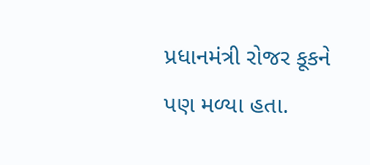પ્રધાનમંત્રી રોજર કૂકને પણ મળ્યા હતા.